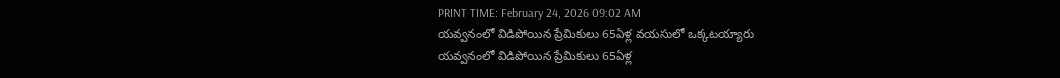PRINT TIME: February 24, 2026 09:02 AM
యవ్వనంలో విడిపోయిన ప్రేమికులు 65ఏళ్ల వయసులో ఒక్కటయ్యారు
యవ్వనంలో విడిపోయిన ప్రేమికులు 65ఏళ్ల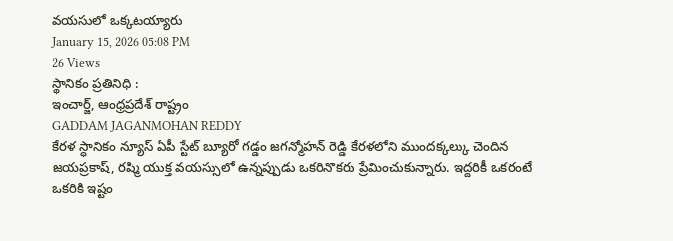వయసులో ఒక్కటయ్యారు
January 15, 2026 05:08 PM
26 Views
స్థానికం ప్రతినిధి :
ఇంచార్జ్, ఆంధ్రప్రదేశ్ రాష్ట్రం
GADDAM JAGANMOHAN REDDY
కేరళ స్ధానికం న్యూస్ ఏపీ స్టేట్ బ్యూరో గడ్డం జగన్మోహన్ రెడ్డి కేరళలోని ముందక్కల్కు చెందిన జయప్రకాష్, రష్మి యుక్త వయస్సులో ఉన్నప్పుడు ఒకరినొకరు ప్రేమించుకున్నారు. ఇద్దరికీ ఒకరంటే ఒకరికి ఇష్టం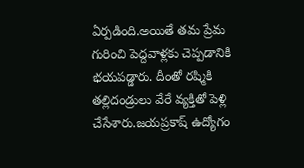ఏర్పడింది.అయితే తమ ప్రేమ గురించి పెద్దవాళ్లకు చెప్పడానికి భయపడ్డారు. దీంతో రష్మికి తల్లిదండ్రులు వేరే వ్యక్తితో పెళ్లి చేసేశారు.జయప్రకాష్ ఉద్యోగం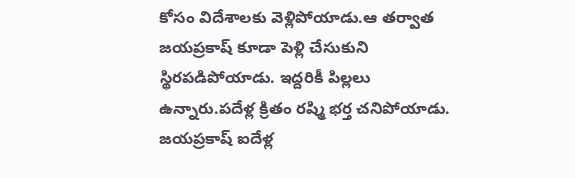కోసం విదేశాలకు వెళ్లిపోయాడు.ఆ తర్వాత జయప్రకాష్ కూడా పెళ్లి చేసుకుని స్థిరపడిపోయాడు. ఇద్దరికీ పిల్లలు ఉన్నారు.పదేళ్ల క్రితం రష్మి భర్త చనిపోయాడు. జయప్రకాష్ ఐదేళ్ల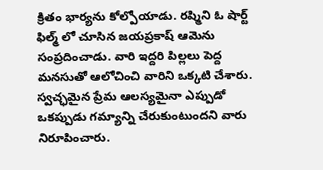క్రితం భార్యను కోల్పోయాడు. రష్మిని ఓ షార్ట్ ఫిల్మ్ లో చూసిన జయప్రకాష్ ఆమెను సంప్రదించాడు. వారి ఇద్దరి పిల్లలు పెద్ద మనసుతో ఆలోచించి వారిని ఒక్కటి చేశారు. స్వచ్ఛమైన ప్రేమ ఆలస్యమైనా ఎప్పుడో ఒకప్పుడు గమ్యాన్ని చేరుకుంటుందని వారు నిరూపించారు.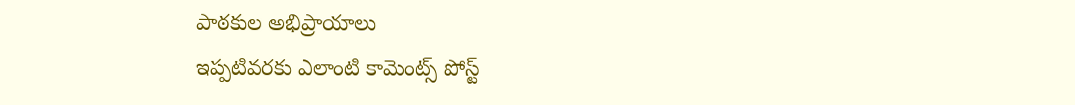పాఠకుల అభిప్రాయాలు
ఇప్పటివరకు ఎలాంటి కామెంట్స్ పోస్ట్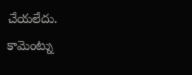చేయలేదు.
కామెంట్ను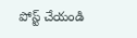పోస్ట్ చేయండి